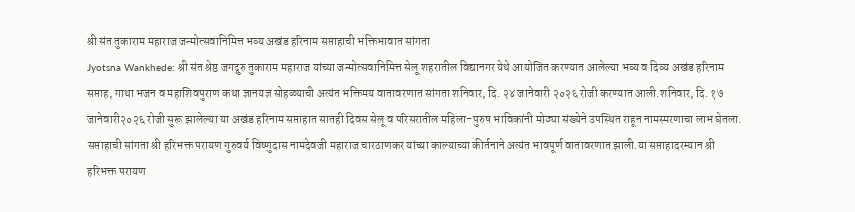श्री संत तुकाराम महाराज जन्मोत्सवानिमित्त भव्य अखंड हरिनाम सप्ताहाची भक्तिभावात सांगता
Jyotsna Wankhede: श्री संत श्रेष्ठ जगद्गुरु तुकाराम महाराज यांच्या जन्मोत्सवानिमित्त सेलू शहरातील विद्यानगर येथे आयोजित करण्यात आलेल्या भव्य व दिव्य अखंड हरिनाम सप्ताह, गाथा भजन व महाशिवपुराण कथा ज्ञानयज्ञ सोहळ्याची अत्यंत भक्तिमय वातावरणात सांगता शनिवार, दि. २४ जानेवारी २०२६ रोजी करण्यात आली.शनिवार, दि. १७ जानेवारी२०२६ रोजी सुरू झालेल्या या अखंड हरिनाम सप्ताहात सातही दिवस सेलू व परिसरातील महिला-पुरुष भाविकांनी मोठ्या संख्येने उपस्थित राहून नामस्मरणाचा लाभ घेतला. सप्ताहाची सांगता श्री हरिभक्त परायण गुरुवर्य विष्णुदास नामदेवजी महाराज चारठाणकर यांच्या काल्याच्या कीर्तनाने अत्यंत भावपूर्ण वातावरणात झाली.या सप्ताहादरम्यान श्री हरिभक्त परायण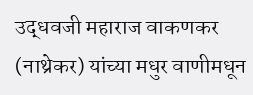उद्धवजी महाराज वाकणकर (नाथ्रेकर) यांच्या मधुर वाणीमधून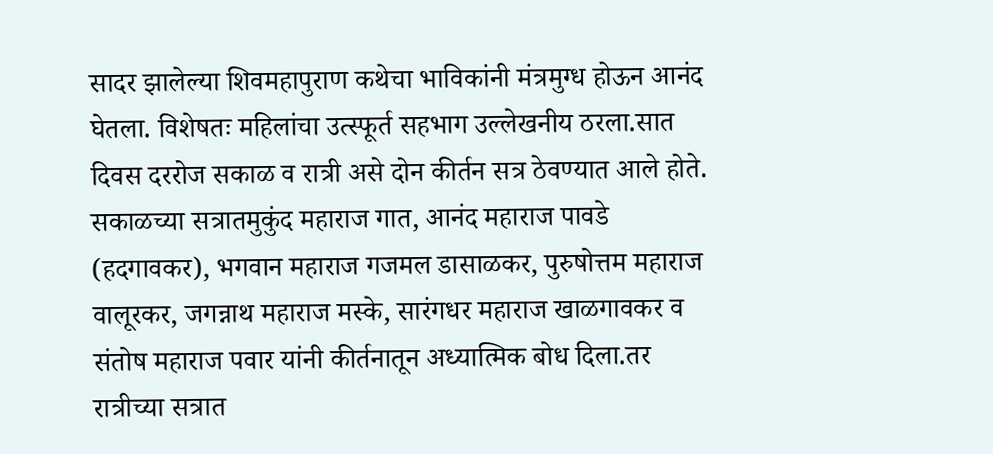सादर झालेल्या शिवमहापुराण कथेचा भाविकांनी मंत्रमुग्ध होऊन आनंद घेतला. विशेषतः महिलांचा उत्स्फूर्त सहभाग उल्लेखनीय ठरला.सात दिवस दररोज सकाळ व रात्री असे दोन कीर्तन सत्र ठेवण्यात आले होते. सकाळच्या सत्रातमुकुंद महाराज गात, आनंद महाराज पावडे (हदगावकर), भगवान महाराज गजमल डासाळकर, पुरुषोत्तम महाराज वालूरकर, जगन्नाथ महाराज मस्के, सारंगधर महाराज खाळगावकर व संतोष महाराज पवार यांनी कीर्तनातून अध्यात्मिक बोध दिला.तर रात्रीच्या सत्रात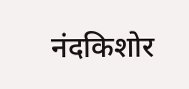नंदकिशोर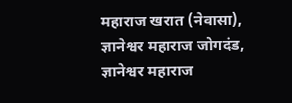महाराज खरात (नेवासा), ज्ञानेश्वर महाराज जोगदंड, ज्ञानेश्वर महाराज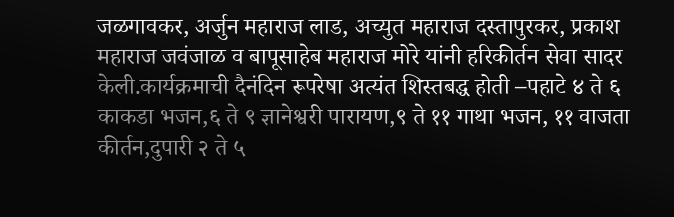जळगावकर, अर्जुन महाराज लाड, अच्युत महाराज दस्तापुरकर, प्रकाश महाराज जवंजाळ व बापूसाहेब महाराज मोरे यांनी हरिकीर्तन सेवा सादर केली.कार्यक्रमाची दैनंदिन रूपरेषा अत्यंत शिस्तबद्ध होती –पहाटे ४ ते ६ काकडा भजन,६ ते ९ ज्ञानेश्वरी पारायण,९ ते ११ गाथा भजन, ११ वाजता कीर्तन,दुपारी २ ते ५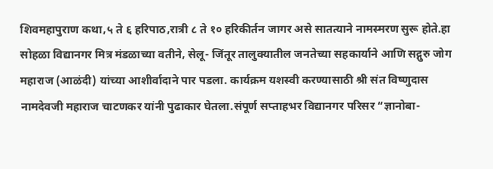शिवमहापुराण कथा,५ ते ६ हरिपाठ,रात्री ८ ते १० हरिकीर्तन जागर असे सातत्याने नामस्मरण सुरू होते.हा सोहळा विद्यानगर मित्र मंडळाच्या वतीने, सेलू- जिंतूर तालुक्यातील जनतेच्या सहकार्याने आणि सद्गुरु जोग महाराज (आळंदी) यांच्या आशीर्वादाने पार पडला. कार्यक्रम यशस्वी करण्यासाठी श्री संत विष्णुदास नामदेवजी महाराज चाटणकर यांनी पुढाकार घेतला.संपूर्ण सप्ताहभर विद्यानगर परिसर “ज्ञानोबा-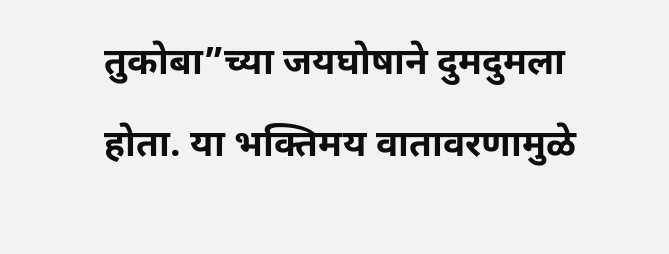तुकोबा”च्या जयघोषाने दुमदुमला होता. या भक्तिमय वातावरणामुळे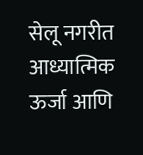सेलू नगरीत आध्यात्मिक ऊर्जा आणि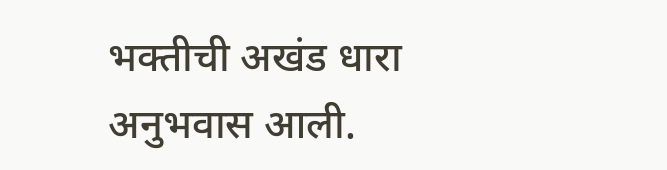भक्तीची अखंड धारा अनुभवास आली.